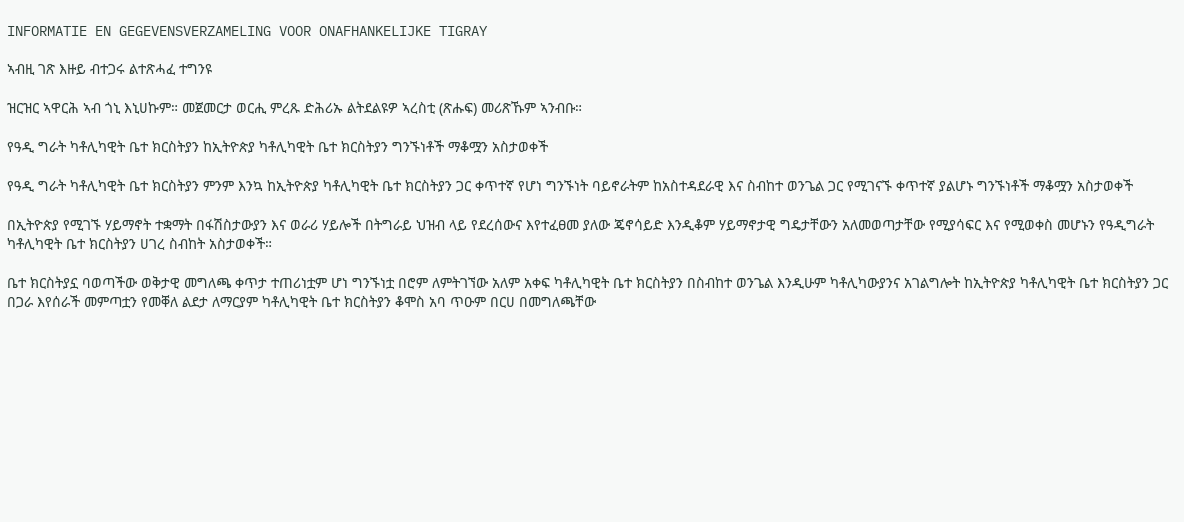INFORMATIE EN GEGEVENSVERZAMELING VOOR ONAFHANKELIJKE TIGRAY

ኣብዚ ገጽ እዙይ ብተጋሩ ልተጽሓፈ ተግንዩ

ዝርዝር ኣዋርሕ ኣብ ጎኒ እኒሀኩም። መጀመርታ ወርሒ ምረጹ ድሕሪኡ ልትደልዩዎ ኣረስቲ (ጽሑፍ) መሪጽኹም ኣንብቡ።

የዓዲ ግራት ካቶሊካዊት ቤተ ክርስትያን ከኢትዮጵያ ካቶሊካዊት ቤተ ክርስትያን ግንኙነቶች ማቆሟን አስታወቀች

የዓዲ ግራት ካቶሊካዊት ቤተ ክርስትያን ምንም እንኳ ከኢትዮጵያ ካቶሊካዊት ቤተ ክርስትያን ጋር ቀጥተኛ የሆነ ግንኙነት ባይኖራትም ከአስተዳደራዊ እና ስብከተ ወንጌል ጋር የሚገናኙ ቀጥተኛ ያልሆኑ ግንኙነቶች ማቆሟን አስታወቀች

በኢትዮጵያ የሚገኙ ሃይማኖት ተቋማት በፋሽስታውያን እና ወራሪ ሃይሎች በትግራይ ህዝብ ላይ የደረሰውና እየተፈፀመ ያለው ጄኖሳይድ እንዲቆም ሃይማኖታዊ ግዴታቸውን አለመወጣታቸው የሚያሳፍር እና የሚወቀስ መሆኑን የዓዲግራት ካቶሊካዊት ቤተ ክርስትያን ሀገረ ስብከት አስታወቀች።

ቤተ ክርስትያኗ ባወጣችው ወቅታዊ መግለጫ ቀጥታ ተጠሪነቷም ሆነ ግንኙነቷ በሮም ለምትገኘው አለም አቀፍ ካቶሊካዊት ቤተ ክርስትያን በስብከተ ወንጌል እንዲሁም ካቶሊካውያንና አገልግሎት ከኢትዮጵያ ካቶሊካዊት ቤተ ክርስትያን ጋር በጋራ እየሰራች መምጣቷን የመቐለ ልደታ ለማርያም ካቶሊካዊት ቤተ ክርስትያን ቆሞስ አባ ጥዑም በርሀ በመግለጫቸው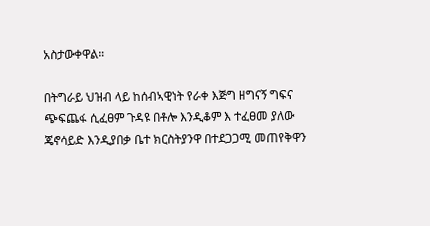አስታውቀዋል።

በትግራይ ህዝብ ላይ ከሰብኣዊነት የራቀ እጅግ ዘግናኝ ግፍና ጭፍጨፋ ሲፈፀም ጉዳዩ በቶሎ እንዲቆም እ ተፈፀመ ያለው ጄኖሳይድ እንዲያበቃ ቤተ ክርስትያንዋ በተደጋጋሚ መጠየቅዋን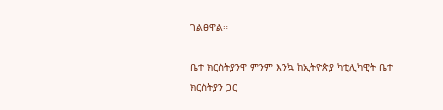ገልፀዋል።

ቤተ ክርስትያንዋ ምንም እንኳ ከኢትዮጵያ ካቲሊካዊት ቤተ ክርስትያን ጋር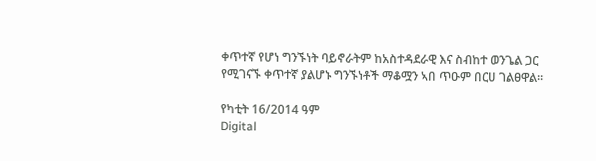ቀጥተኛ የሆነ ግንኙነት ባይኖራትም ከአስተዳደራዊ እና ስብከተ ወንጌል ጋር የሚገናኙ ቀጥተኛ ያልሆኑ ግንኙነቶች ማቆሟን ኣበ ጥዑም በርሀ ገልፀዋል።

የካቲት 16/2014 ዓም
Digital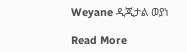Weyane ዲጂታል ወያነ

Read More